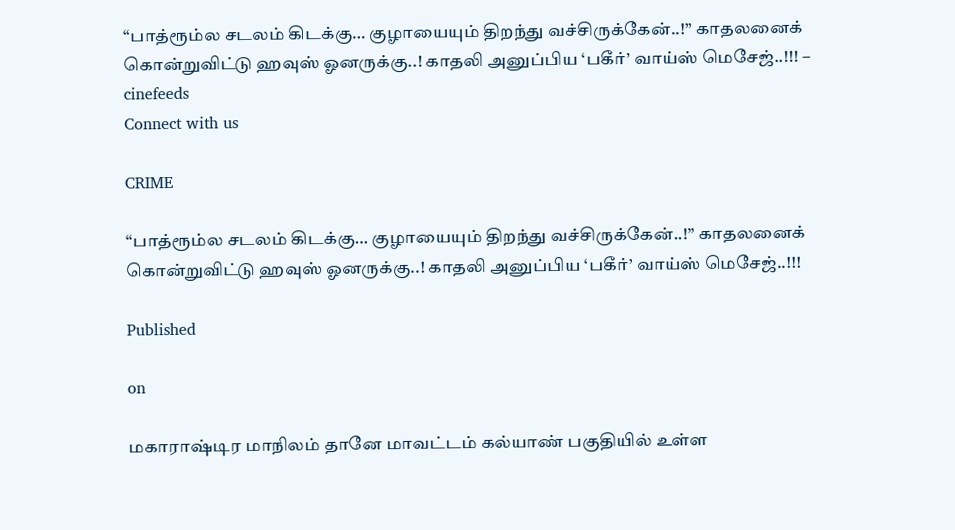“பாத்ரூம்ல சடலம் கிடக்கு… குழாயையும் திறந்து வச்சிருக்கேன்..!” காதலனைக் கொன்றுவிட்டு ஹவுஸ் ஓனருக்கு..! காதலி அனுப்பிய ‘பகீர்’ வாய்ஸ் மெசேஜ்..!!! – cinefeeds
Connect with us

CRIME

“பாத்ரூம்ல சடலம் கிடக்கு… குழாயையும் திறந்து வச்சிருக்கேன்..!” காதலனைக் கொன்றுவிட்டு ஹவுஸ் ஓனருக்கு..! காதலி அனுப்பிய ‘பகீர்’ வாய்ஸ் மெசேஜ்..!!!

Published

on

மகாராஷ்டிர மாநிலம் தானே மாவட்டம் கல்யாண் பகுதியில் உள்ள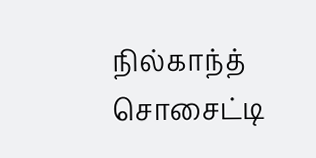நில்காந்த் சொசைட்டி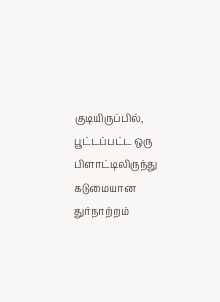குடியிருப்பில், பூட்டப்பட்ட ஒரு பிளாட்டிலிருந்து கடுமையான துர்நாற்றம்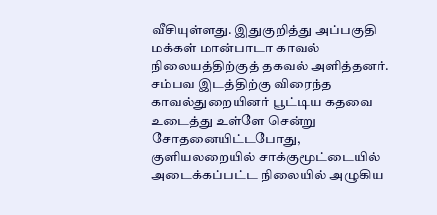வீசியுள்ளது. இதுகுறித்து அப்பகுதி மக்கள் மான்பாடா காவல் நிலையத்திற்குத் தகவல் அளித்தனர். சம்பவ இடத்திற்கு விரைந்த காவல்துறையினர் பூட்டிய கதவை உடைத்து உள்ளே சென்று சோதனையிட்டபோது, குளியலறையில் சாக்குமூட்டையில் அடைக்கப்பட்ட நிலையில் அழுகிய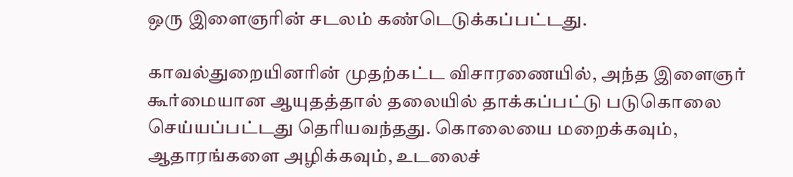ஒரு இளைஞரின் சடலம் கண்டெடுக்கப்பட்டது.

காவல்துறையினரின் முதற்கட்ட விசாரணையில், அந்த இளைஞர் கூர்மையான ஆயுதத்தால் தலையில் தாக்கப்பட்டு படுகொலை செய்யப்பட்டது தெரியவந்தது. கொலையை மறைக்கவும், ஆதாரங்களை அழிக்கவும், உடலைச்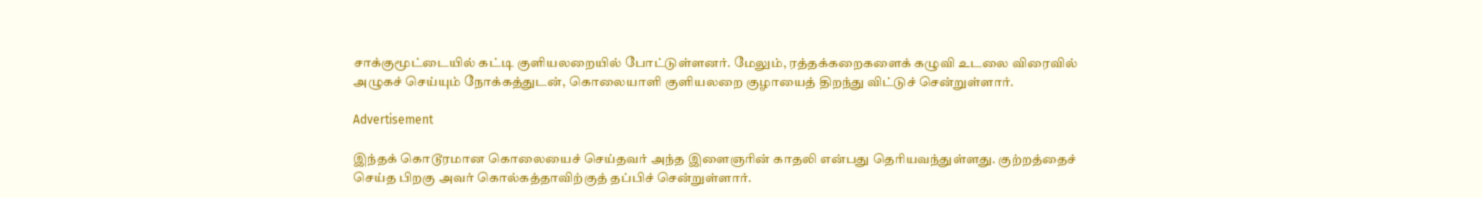சாக்குமூட்டையில் கட்டி குளியலறையில் போட்டுள்ளனர். மேலும், ரத்தக்கறைகளைக் கழுவி உடலை விரைவில் அழுகச் செய்யும் நோக்கத்துடன், கொலையாளி குளியலறை குழாயைத் திறந்து விட்டுச் சென்றுள்ளார்.

Advertisement

இந்தக் கொடூரமான கொலையைச் செய்தவர் அந்த இளைஞரின் காதலி என்பது தெரியவந்துள்ளது. குற்றத்தைச் செய்த பிறகு அவர் கொல்கத்தாவிற்குத் தப்பிச் சென்றுள்ளார்.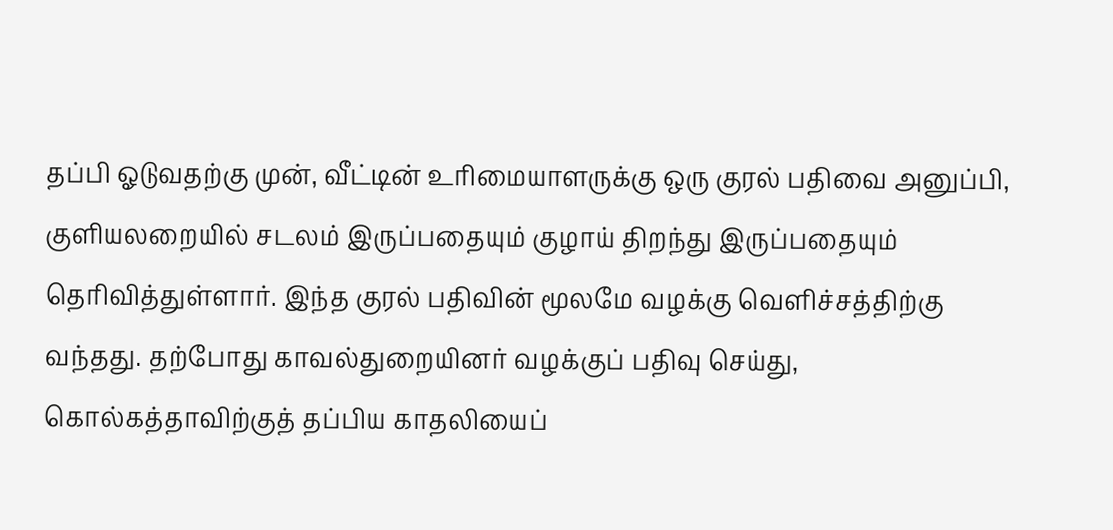தப்பி ஓடுவதற்கு முன், வீட்டின் உரிமையாளருக்கு ஒரு குரல் பதிவை அனுப்பி, குளியலறையில் சடலம் இருப்பதையும் குழாய் திறந்து இருப்பதையும் தெரிவித்துள்ளார். இந்த குரல் பதிவின் மூலமே வழக்கு வெளிச்சத்திற்கு வந்தது. தற்போது காவல்துறையினர் வழக்குப் பதிவு செய்து, கொல்கத்தாவிற்குத் தப்பிய காதலியைப்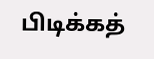பிடிக்கத்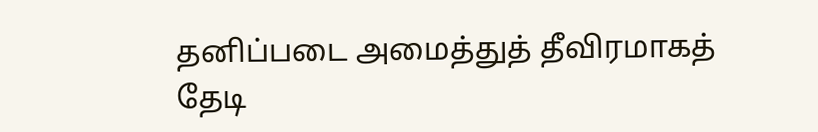தனிப்படை அமைத்துத் தீவிரமாகத் தேடி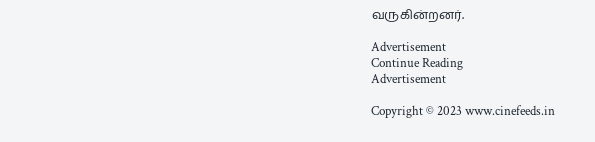வருகின்றனர்.

Advertisement
Continue Reading
Advertisement

Copyright © 2023 www.cinefeeds.in